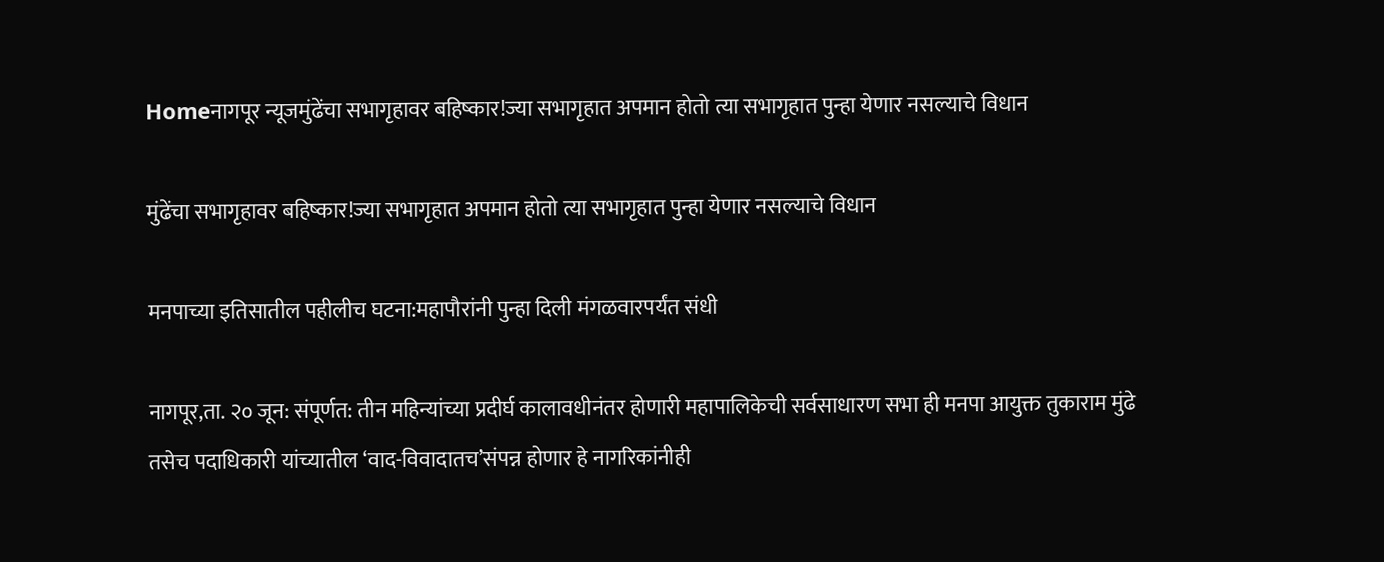Homeनागपूर न्यूजमुंढेंचा सभागृहावर बहिष्कार!ज्या सभागृहात अपमान होतो त्या सभागृहात पुन्हा येणार नसल्याचे विधान

मुंढेंचा सभागृहावर बहिष्कार!ज्या सभागृहात अपमान होतो त्या सभागृहात पुन्हा येणार नसल्याचे विधान

मनपाच्या इतिसातील पहीलीच घटना:महापौरांनी पुन्हा दिली मंगळवारपर्यंत संधी

नागपूर,ता. २० जून: संपूर्णत: तीन महिन्यांच्या प्रदीर्घ कालावधीनंतर होणारी महापालिकेची सर्वसाधारण सभा ही मनपा आयुक्त तुकाराम मुंढे तसेच पदाधिकारी यांच्यातील ‘वाद-विवादातच’संपन्न होणार हे नागरिकांनीही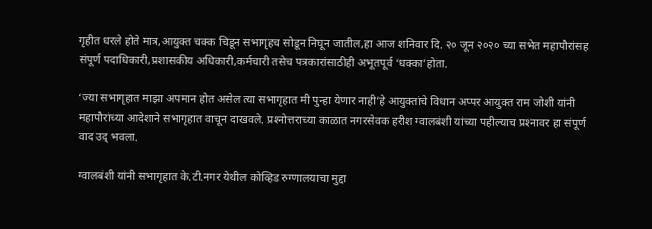गृहीत धरले होते मात्र,आयुक्त चक्क चिडून सभागृहच सोडून निघून जातील,हा आज शनिवार दि. २० जून २०२० च्या सभेत महापौरांसह संपूर्ण पदाधिकारी,प्रशासकीय अधिकारी,कर्मचारी तसेच पत्रकारांसाठीही अभूतपूर्व ‘धक्का’होता.

‘ज्या सभागृहात माझा अपमान होत असेल त्या सभागृहात मी पुन्हा येणार नाही’हे आयुक्तांचे विधान अप्पर आयुक्त राम जोशी यांनी महापौरांच्या आदेशाने सभागृहात वाचून दाखवले. प्रश्‍नोत्तराच्या काळात नगरसेवक हरीश ग्वालबंशी यांच्या पहील्याच प्रश्‍नावर हा संपूर्ण वाद उद् भवला.

ग्वालबंशी यांनी सभागृहात के.टी.नगर येथील कोव्हिड रुग्णालयाचा मुद्दा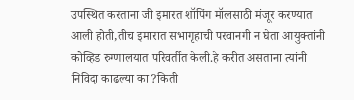उपस्थित करताना जी इमारत शॉपिंग मॉलसाठी मंजूर करण्यात आली होती,तीच इमारात सभागृहाची परवानगी न घेता आयुक्तांनी कोव्हिड रुग्णालयात परिवर्तीत केली.हे करीत असताना त्यांनी निविदा काढल्या का?किती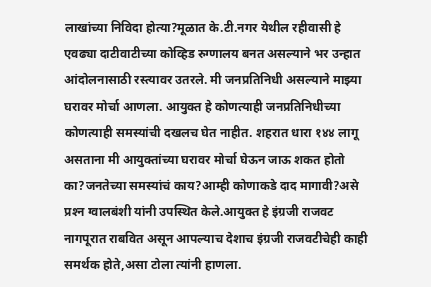लाखांच्या निविदा होत्या?मूळात के.टी.नगर येथील रहीवासी हे एवढ्या दाटीवाटीच्या कोव्हिड रुग्णालय बनत असल्याने भर उन्हात आंदोलनासाठी रस्त्यावर उतरले. मी जनप्रतिनिधी असल्याने माझ्या घरावर मोर्चा आणला. आयुक्त हे कोणत्याही जनप्रतिनिधीच्या कोणत्याही समस्यांची दखलच घेत नाहीत. शहरात धारा १४४ लागू असताना मी आयुक्तांच्या घरावर मोर्चा घेऊन जाऊ शकत होतो का?जनतेच्या समस्यांचं काय?आम्ही कोणाकडे दाद मागावी?असे प्रश्‍न ग्वालबंशी यांनी उपस्थित केले.आयुक्त हे इंग्रजी राजवट नागपूरात राबवित असून आपल्याच देशाच इंग्रजी राजवटीचेही काही समर्थक होते,असा टोला त्यांनी हाणला.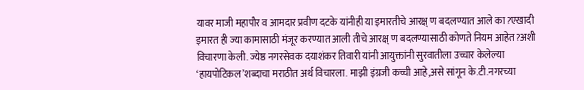यावर माजी महापौर व आमदार प्रवीण दटके यांनीही या इमारतीचे आरक्ष् ण बदलण्यात आले का?एखादी इमारत ही ज्या कामासाठी मंजूर करण्यात आली तीचे आरक्ष् ण बदलण्यासाठी कोणते नियम आहेत?अशी विचारणा केली. ज्येष्ठ नगरसेवक दयाशंकर तिवारी यांनी आयुक्तांनी सुरवातीला उच्चार केलेल्या ‘हायपोटिकल’शब्दाचा मराठीत अर्थ विचारला. माझी इंग्रजी कच्ची आहे,असे सांगून के.टी.नगरच्या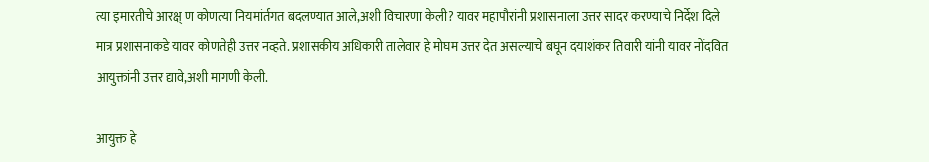त्या इमारतीचे आरक्ष् ण कोणत्या नियमांर्तगत बदलण्यात आले,अशी विचारणा केली? यावर महापौरांनी प्रशासनाला उत्तर सादर करण्याचे निर्देश दिले मात्र प्रशासनाकडे यावर कोणतेही उत्तर नव्हते. प्रशासकीय अधिकारी तालेवार हे मोघम उत्तर देत असल्याचे बघून दयाशंकर तिवारी यांनी यावर नोंदवित आयुक्तांनी उत्तर द्यावे,अशी मागणी केली.

आयुक्त हे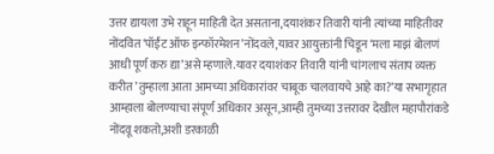उत्तर द्यायला उभे राहून माहिती देत असताना,दयाशंकर तिवारी यांनी त्यांच्या माहितीवर नोंदवित ‘पॉईंट ऑफ इन्फॉरमेशन’नोंदवले,यावर आयुक्तांनी चिडून ‘मला माझं बोलणं आधी पूर्ण करु द्या’असे म्हणाले.यावर दयाशंकर तिवारी यांनी चांगलाच संताप व्यक्त करीत ’तुम्हाला आता आमच्या अधिकारांवर चाबूक चालवायचे आहे का?’या सभागृहात आम्हाला बोलण्याचा संपूर्ण अधिकार असून,आम्ही तुमच्या उत्तरावर देखील महापौरांकडे नोंदवू शकतो,अशी डरकाळी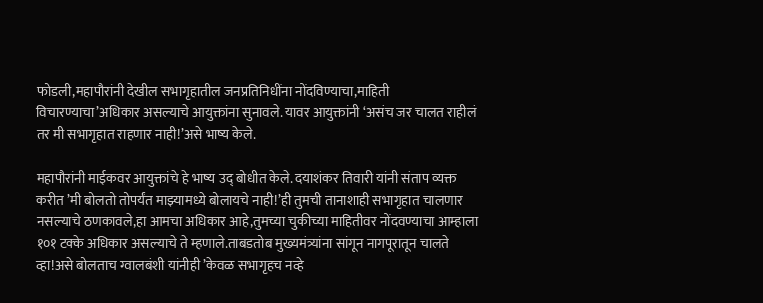फोडली,महापौरांनी देखील सभागृहातील जनप्रतिनिधींना नोंदविण्याचा,माहिती विचारण्याचा’अधिकार असल्याचे आयुक्तांना सुनावले. यावर आयुक्तांनी ‘असंच जर चालत राहीलं तर मी सभागृहात राहणार नाही!’असे भाष्य केले.

महापौरांनी माईकवर आयुक्तांचे हे भाष्य उद् बोधीत केले. दयाशंकर तिवारी यांनी संताप व्यक्त करीत ’मी बोलतो तोपर्यंत माझ्यामध्ये बोलायचे नाही!’ही तुमची तानाशाही सभागृहात चालणार नसल्याचे ठणकावले,हा आमचा अधिकार आहे,तुमच्या चुकीच्या माहितीवर नोंदवण्याचा आम्हाला १०१ टक्के अधिकार असल्याचे ते म्हणाले.ताबडतोब मुख्यमंत्र्यांना सांगून नागपूरातून चालते व्हा!असे बोलताच ग्वालबंशी यांनीही ’केवळ सभागृहच नव्हे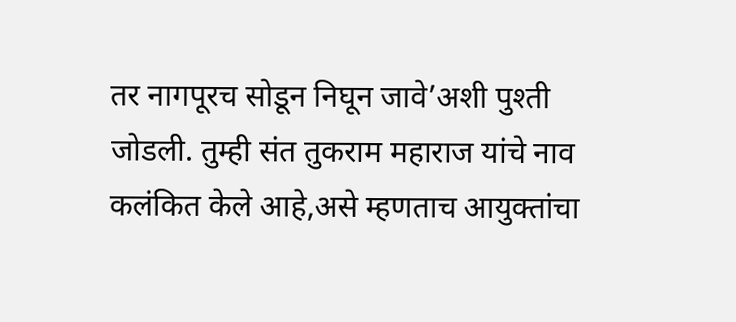तर नागपूरच सोडून निघून जावे’अशी पुश्‍ती जोडली. तुम्ही संत तुकराम महाराज यांचे नाव कलंकित केले आहे,असे म्हणताच आयुक्तांचा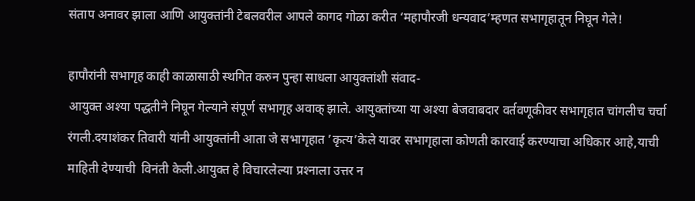संताप अनावर झाला आणि आयुक्तांनी टेबलवरील आपले कागद गोळा करीत ‘महापौरजी धन्यवाद’म्हणत सभागृहातून निघून गेले!

हापौरांनी सभागृह काही काळासाठी स्थगित करुन पुन्हा साधला आयुक्तांशी संवाद-
आयुक्त अश्‍या पद्धतीने निघून गेल्याने संपूर्ण सभागृह अवाक्‌ झाले. आयुक्तांच्या या अश्‍या बेजवाबदार वर्तवणूकीवर सभागृहात चांगलीच चर्चा रंगली.दयाशंकर तिवारी यांनी आयुक्तांनी आता जे सभागृहात ’कृत्य’केले यावर सभागृहाला कोणती कारवाई करण्याचा अधिकार आहे,याची माहिती देण्याची  विनंती केली.आयुक्त हे विचारलेल्या प्रश्‍नाला उत्तर न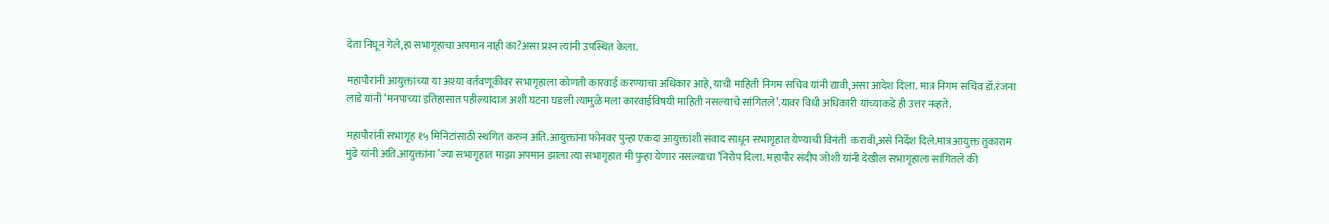देता निघून गेले,हा सभागृहाचा अपमान नाही का?असा प्रश्‍न त्यांनी उपस्थित केला.

महापौरांनी आयुक्तांच्या या अश्‍या वर्तवणूकीवर सभागृहाला कोणती कारवाई करण्याचा अधिकार आहे,याची माहिती निगम सचिव यांनी द्यावी,असा आदेश दिला. मात्र निगम सचिव डॉ.रंजना लाडे यांनी ‘मनपाच्या इतिहासात पहील्यांदाज अशी घटना घडली त्यामुळे मला कारवाईविषयी माहिती नसल्याचे सांगितले’.यावर विधी अधिकारी यांच्याकडे ही उत्तर नव्हते.

महापौरांनी सभागृह १५ मिनिटांसाठी स्थगित करुन अति.आयुक्तांना फोनवर पुन्हा एकदा आयुक्तांशी संवाद साधून सभागृहात येण्याची विनंती  करावी,असे निर्देश दिले.मात्र आयुक्त तुकाराम मुंढे यांनी अति.आयुक्तांना ’ज्या सभागृहात माझा अपमान झाला त्या सभागृहात मी पुन्हा येणार नसल्याचा ’निरोप दिला. महापौर संदीप जोशी यांनी देखील सभागृहाला सांगितले की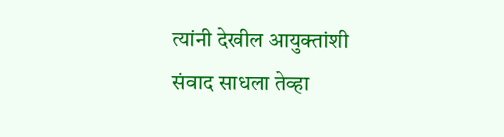त्यांनी देखील आयुक्तांशी संवाद साधला तेव्हा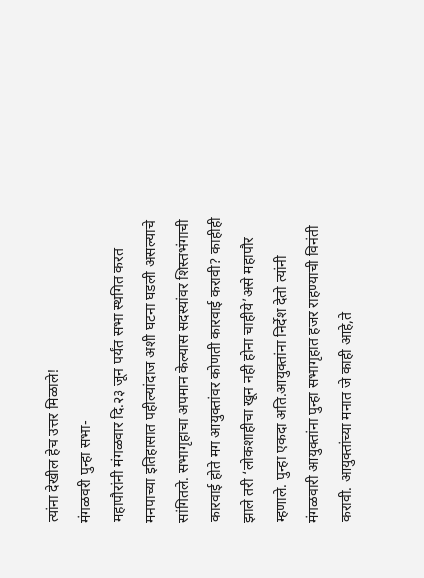त्यांना देखील हेच उत्तर मिळाले!
मंगळवरी पुन्हा सभा-
महापौरांनी मंगळवार दि.२३ जून पर्यंत सभा स्थगित करत मनपाच्या इतिहासात पहील्यांदाज अशी घटना घडली असल्याचे सांगितले. सभागृहाचा अपमान केल्यास सदस्यांवर शिस्तभंगाची कारवाई होते मग आयुक्तांवर कोणती कारवाई करावी? काहीही झाले तरी ‘लोकशाहीचा खून नही होना चाहीये’असे महापौर म्हणाले. पुन्हा एकदा अति.आयुक्तांना निर्देश देतो त्यांनी मंगळवारी आयुक्तांना पुन्हा सभागृहात हजर राहण्याची विनंती करावी. आयुक्तांच्या मनात जे काही आहे,ते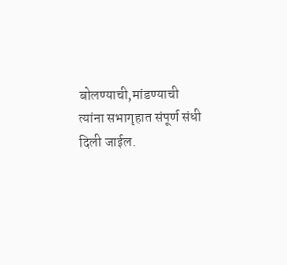बोलण्याची,मांडण्याची त्यांना सभागृहात संपूर्ण संधी दिली जाईल.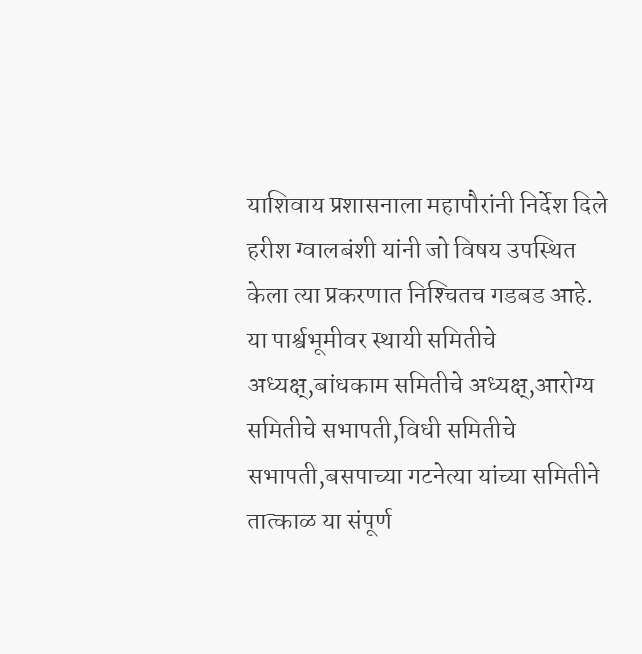याशिवाय प्रशासनाला महापौरांनी निर्देश दिले हरीश ग्वालबंशी यांनी जो विषय उपस्थित केला त्या प्रकरणात निश्‍चितच गडबड आहे. या पार्श्वभूमीवर स्थायी समितीचे अध्यक्ष्,बांधकाम समितीचे अध्यक्ष्,आरोग्य समितीचे सभापती,विधी समितीचे सभापती,बसपाच्या गटनेत्या यांच्या समितीने तात्काळ या संपूर्ण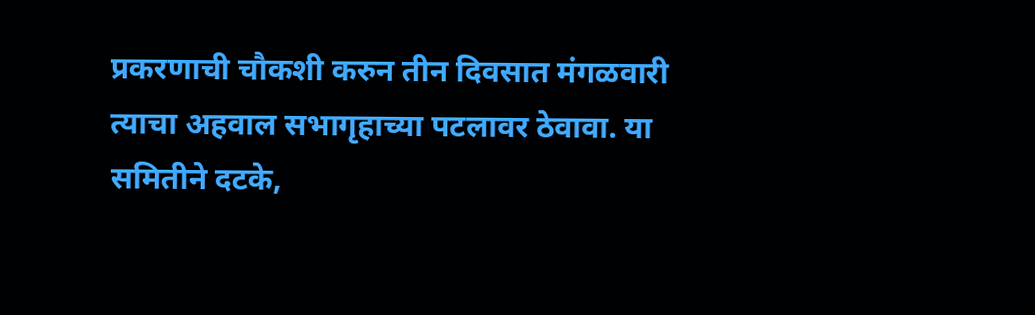प्रकरणाची चौकशी करुन तीन दिवसात मंगळवारी त्याचा अहवाल सभागृहाच्या पटलावर ठेवावा. या समितीने दटके,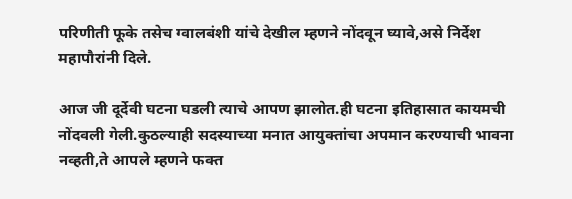परिणीती फूके तसेच ग्वालबंशी यांचे देखील म्हणने नोंदवून घ्यावे,असे निर्देश महापौरांनी दिले.

आज जी दूर्देवी घटना घडली त्याचे आपण झालोत.ही घटना इतिहासात कायमची नोंदवली गेली.कुठल्याही सदस्याच्या मनात आयुक्तांचा अपमान करण्याची भावना नव्हती,ते आपले म्हणने फक्त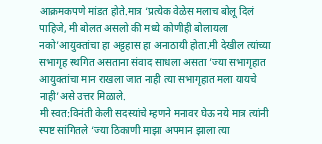आक्रमकपणे मांडत होते.मात्र ‘प्रत्येक वेळेस मलाच बोलू दिलं पाहिजे, मी बोलत असलो की मध्ये कोणीही बोलायला नको’आयुक्तांचा हा अट्टहास हा अनाठायी होता.मी देखील त्यांच्या सभागृह स्थगित असताना संवाद साधला असता ’ज्या सभागृहात आयुक्तांचा मान राखला जात नाही त्या सभागृहात मला यायचे नाही’असे उत्तर मिळाले.
मी स्वत:विनंती केली सदस्यांचे म्हणने मनावर घेऊ नये मात्र त्यांनी स्पष्ट सांगितले ‘ज्या ठिकाणी माझा अपमान झाला त्या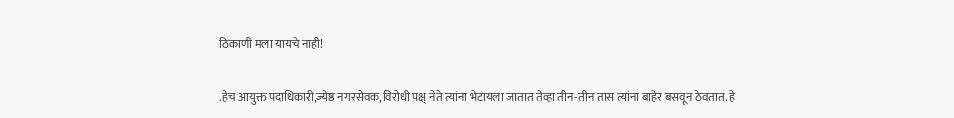ठिकाणी मला यायचे नाही!

.हेच आयुक्त पदाधिकारी,ज्येष्ठ नगरसेवक,विरोधी पक्ष् नेते त्यांना भेटायला जातात तेव्हा तीन-तीन तास त्यांना बाहेर बसवून ठेवतात. हे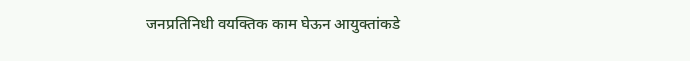जनप्रतिनिधी वयक्तिक काम घेऊन आयुक्तांकडे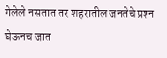गेलेले नसतात तर शहरातील जनतेचे प्रश्‍न घेऊनच जात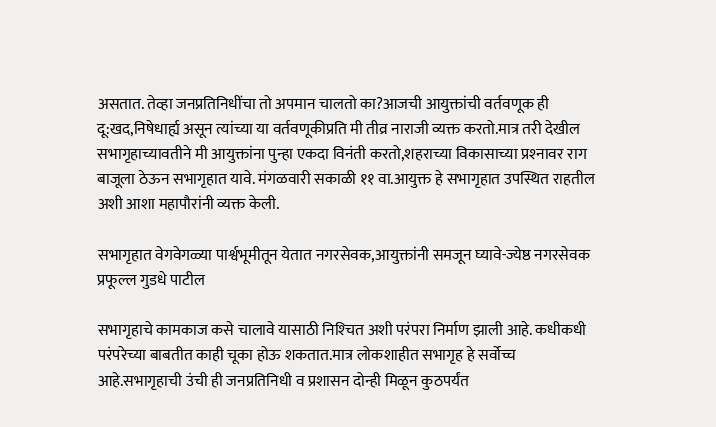असतात. तेव्हा जनप्रतिनिधींचा तो अपमान चालतो का?आजची आयुक्तांची वर्तवणूक ही दू:खद,निषेधार्ह्य असून त्यांच्या या वर्तवणूकीप्रति मी तीव्र नाराजी व्यक्त करतो.मात्र तरी देखील सभागृहाच्यावतीने मी आयुक्तांना पुन्हा एकदा विनंती करतो,शहराच्या विकासाच्या प्रश्‍नावर राग बाजूला ठेऊन सभागृहात यावे. मंगळवारी सकाळी ११ वा.आयुक्त हे सभागृहात उपस्थित राहतील अशी आशा महापौरांनी व्यक्त केली.

सभागृहात वेगवेगळ्या पार्श्वभूमीतून येतात नगरसेवक,आयुक्तांनी समजून घ्यावे-ज्येष्ठ नगरसेवक प्रफूल्ल गुडधे पाटील

सभागृहाचे कामकाज कसे चालावे यासाठी निश्‍चित अशी परंपरा निर्माण झाली आहे. कधीकधी परंपरेच्या बाबतीत काही चूका होऊ शकतात.मात्र लोकशाहीत सभागृह हे सर्वोच्च आहे.सभागृहाची उंची ही जनप्रतिनिधी व प्रशासन दोन्ही मिळून कुठपर्यंत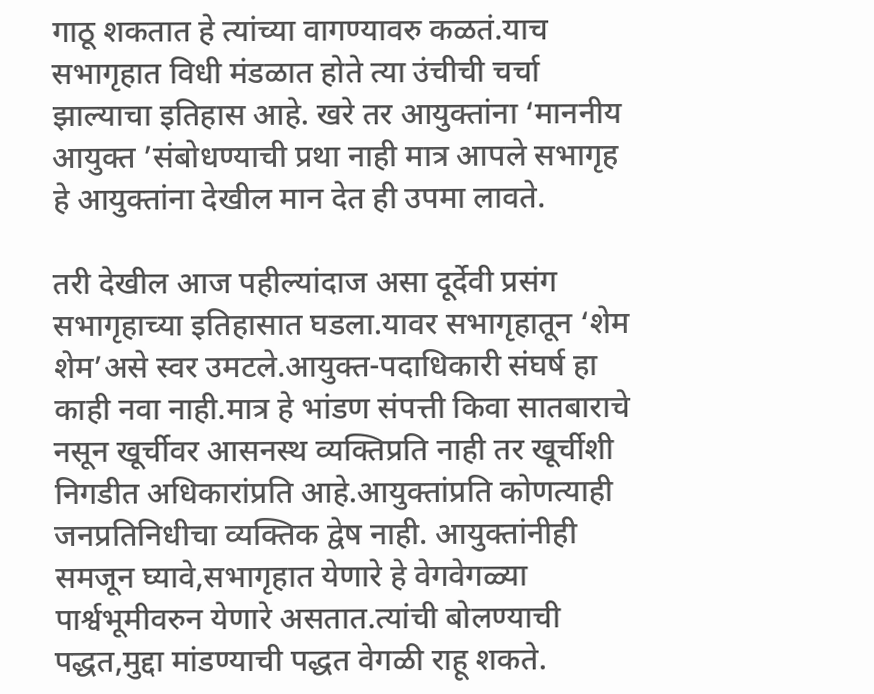गाठू शकतात हे त्यांच्या वागण्यावरु कळतं.याच सभागृहात विधी मंडळात होते त्या उंचीची चर्चा झाल्याचा इतिहास आहे. खरे तर आयुक्तांना ‘माननीय आयुक्त ’संबोधण्याची प्रथा नाही मात्र आपले सभागृह हे आयुक्तांना देखील मान देत ही उपमा लावते.

तरी देखील आज पहील्यांदाज असा दूर्देवी प्रसंग सभागृहाच्या इतिहासात घडला.यावर सभागृहातून ‘शेम शेम’असे स्वर उमटले.आयुक्त-पदाधिकारी संघर्ष हा काही नवा नाही.मात्र हे भांडण संपत्ती किवा सातबाराचे नसून खूर्चीवर आसनस्थ व्यक्तिप्रति नाही तर खूर्चीशी निगडीत अधिकारांप्रति आहे.आयुक्तांप्रति कोणत्याही जनप्रतिनिधीचा व्यक्तिक द्वेष नाही. आयुक्तांनीही समजून घ्यावे,सभागृहात येणारे हे वेगवेगळ्या पार्श्वभूमीवरुन येणारे असतात.त्यांची बोलण्याची पद्धत,मुद्दा मांडण्याची पद्धत वेगळी राहू शकते.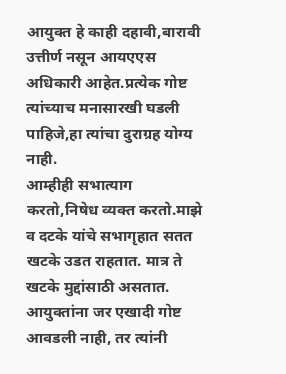आयुक्त हे काही दहावी,बारावी उत्तीर्ण नसून आयएएस अधिकारी आहेत.प्रत्येक गोष्ट त्यांच्याच मनासारखी घडली पाहिजे,हा त्यांचा दुराग्रह योग्य नाही.
आम्हीही सभात्याग करतो,निषेध व्यक्त करतो.माझे व दटके यांचे सभागृहात सतत खटके उडत राहतात. मात्र ते खटके मुद्दांसाठी असतात. आयुक्तांना जर एखादी गोष्ट आवडली नाही, तर त्यांनी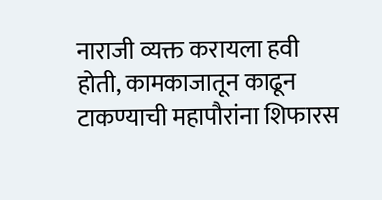नाराजी व्यक्त करायला हवी होती, कामकाजातून काढून टाकण्याची महापौरांना शिफारस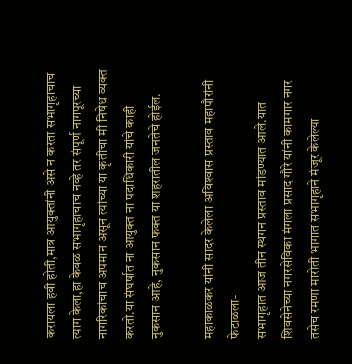करायला हवी होती,मात्र आयुक्तांनी असे न करता सभागृहाचाच त्याग केला,हा केवळ सभागृहाचाच नव्हे तर संपूर्ण नागपूरच्या नागरिकांचाच अपमान असून त्यांच्या या कृतीचा मी निषेध व्यक्त करतो.या संघर्षात ना आयुक्त ना पदाधिकारी यांचे काही नुकसान आहे, नुकसान फक्त या शहरातील जनतेचे होईल.

महाकाळकर यांनी सादर केलेला अविश्‍वास प्रस्ताव महापौरांनी फेटाळला-
सभागृहात आज तीन स्थगन प्रस्ताव मांडण्यात आले.यात शिवसेनेच्या नगरसेविका मंगला प्रसाद गौरे यांनी कामगार नगर तसेच रमणा मारोती भागात सभागृहाने मंजूर केलेल्या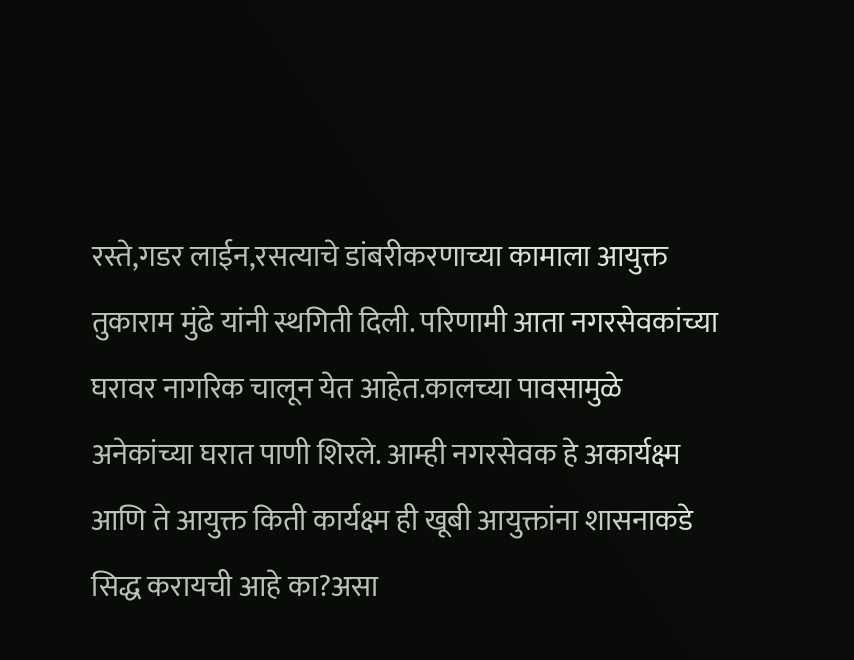रस्ते,गडर लाईन,रसत्याचे डांबरीकरणाच्या कामाला आयुक्त तुकाराम मुंढे यांनी स्थगिती दिली. परिणामी आता नगरसेवकांच्या घरावर नागरिक चालून येत आहेत.कालच्या पावसामुळे अनेकांच्या घरात पाणी शिरले. आम्ही नगरसेवक हे अकार्यक्ष्म आणि ते आयुक्त किती कार्यक्ष्म ही खूबी आयुक्तांना शासनाकडे सिद्ध करायची आहे का?असा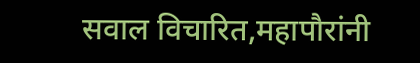सवाल विचारित,महापौरांनी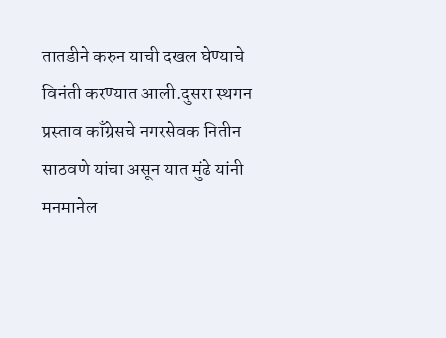तातडीने करुन याची दखल घेण्याचे विनंती करण्यात आली.दुसरा स्थगन प्रस्ताव काँग्रेसचे नगरसेवक नितीन साठवणे यांचा असून यात मुंढे यांनी मनमानेल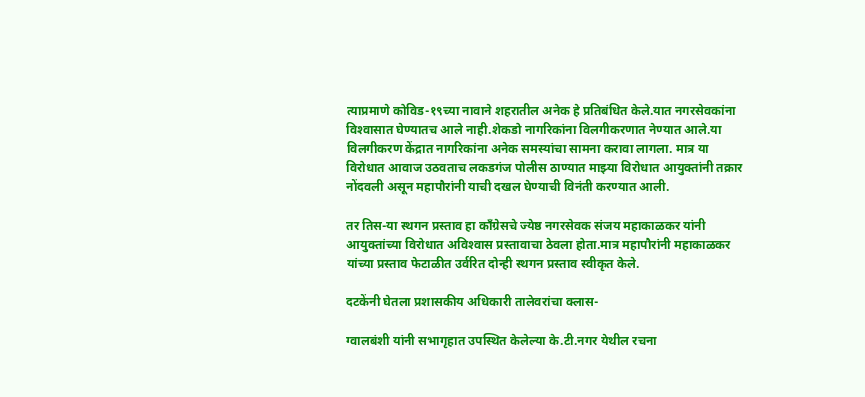त्याप्रमाणे कोविड-१९च्या नावाने शहरातील अनेक हे प्रतिबंधित केले.यात नगरसेवकांना विश्‍वासात घेण्यातच आले नाही.शेकडो नागरिकांना विलगीकरणात नेण्यात आले.या विलगीकरण केंद्रात नागरिकांना अनेक समस्यांचा सामना करावा लागला. मात्र या विरोधात आवाज उठवताच लकडगंज पोलीस ठाण्यात माझ्या विरोधात आयुक्तांनी तक्रार नोंदवली असून महापौरांनी याची दखल घेण्याची विनंती करण्यात आली.

तर तिस-या स्थगन प्रस्ताव हा काँग्रेसचे ज्येष्ठ नगरसेवक संजय महाकाळकर यांनी आयुक्तांच्या विरोधात अविश्‍वास प्रस्तावाचा ठेवला होता.मात्र महापौरांनी महाकाळकर यांच्या प्रस्ताव फेटाळीत उर्वरित दोन्ही स्थगन प्रस्ताव स्वीकृत केले.

दटकेंनी घेतला प्रशासकीय अधिकारी तालेवरांचा क्लास-

ग्वालबंशी यांनी सभागृहात उपस्थित केलेल्या के.टी.नगर येथील रचना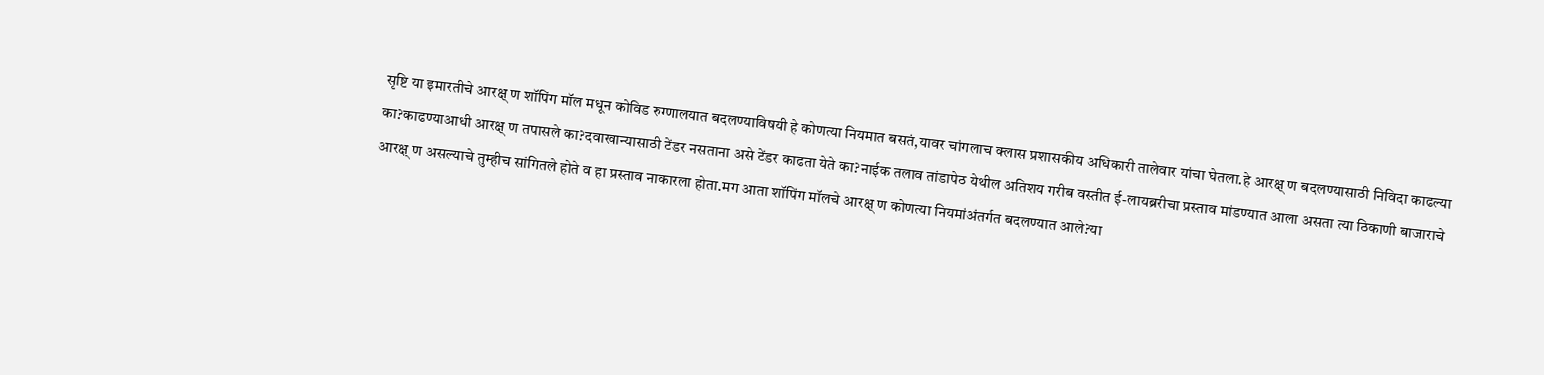सृष्टि या इमारतीचे आरक्ष् ण शॉपिंग मॉल मधून कोविड रुग्णालयात बदलण्याविषयी हे कोणत्या नियमात बसतं,यावर चांगलाच क्लास प्रशासकीय अधिकारी तालेवार यांचा घेतला.हे आरक्ष् ण बदलण्यासाठी निविदा काढल्या का?काढण्याआधी आरक्ष् ण तपासले का?दवाखान्यासाठी टेंडर नसताना असे टेंडर काढता येते का?नाईक तलाव तांडापेठ येथील अतिशय गरीब वस्तीत ई-लायब्ररीचा प्रस्ताव मांडण्यात आला असता त्या ठिकाणी बाजाराचे आरक्ष् ण असल्याचे तुम्हीच सांगितले होते व हा प्रस्ताव नाकारला होता.मग आता शॉपिंग मॉलचे आरक्ष् ण कोणत्या नियमांअंतर्गत बदलण्यात आले?या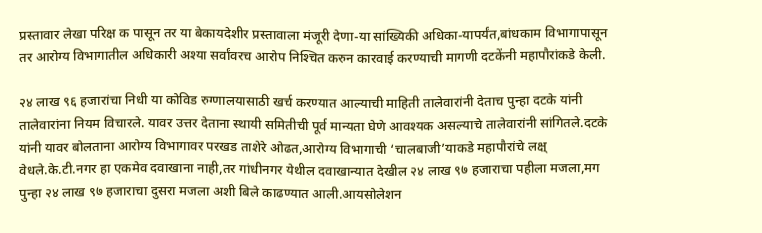प्रस्तावार लेखा परिक्ष क पासून तर या बेकायदेशीर प्रस्तावाला मंजूरी देणा-या सांख्यिकी अधिका-यापर्यंत,बांधकाम विभागापासून तर आरोग्य विभागातील अधिकारी अश्‍या सर्वांवरच आरोप निश्‍चित करुन कारवाई करण्याची मागणी दटकेंनी महापौरांकडे केली.

२४ लाख ९६ हजारांचा निधी या कोविड रुग्णालयासाठी खर्च करण्यात आल्याची माहिती तालेवारांनी देताच पुन्हा दटके यांनी तालेवारांना नियम विचारले. यावर उत्तर देताना स्थायी समितीची पूर्व मान्यता घेणे आवश्‍यक असल्याचे तालेवारांनी सांगितले.दटके यांनी यावर बोलताना आरोग्य विभागावर परखड ताशेरे ओढत,आरोग्य विभागाची ‘चालबाजी’याकडे महापौरांचे लक्ष् वेधले.के.टी.नगर हा एकमेव दवाखाना नाही,तर गांधीनगर येथील दवाखान्यात देखील २४ लाख ९७ हजाराचा पहीला मजला,मग पुन्हा २४ लाख ९७ हजाराचा दुसरा मजला अशी बिले काढण्यात आली.आयसोलेशन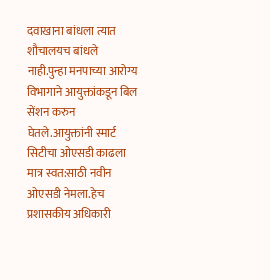दवाखाना बांधला त्यात शौचालयच बांधले नाही.पुन्हा मनपाच्या आरोग्य विभागाने आयुक्तांकडून बिल सेंशन करुन घेतले.आयुक्तांनी स्मार्ट सिटीचा ओएसडी काढला मात्र स्वत:साठी नवीन ओएसडी नेमला.हेच प्रशासकीय अधिकारी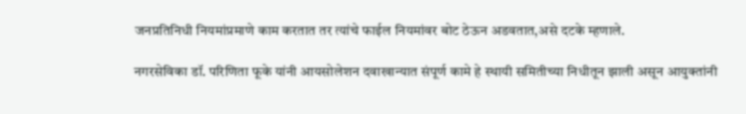जनप्रतिनिधी नियमांप्रमाणे काम करतात तर त्यांचे फाईल नियमांवर बोट ठेऊन अडवतात,असे दटके म्हणाले.

नगरसेविका डॉ. परिणिता फूके यांनी आयसोलेशन दवाखान्यात संपूर्ण कामे हे स्थायी समितीच्या निधीतून झाली असून आयुक्तांनी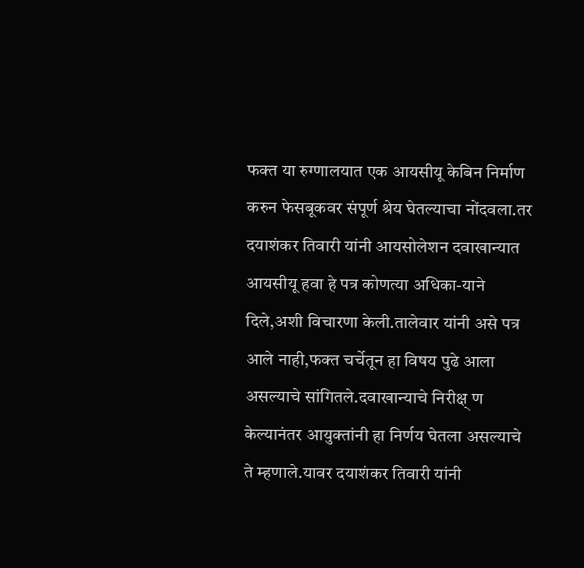फक्त या रुग्णालयात एक आयसीयू केबिन निर्माण करुन फेसबूकवर संपूर्ण श्रेय घेतल्याचा नोंदवला.तर दयाशंकर तिवारी यांनी आयसोलेशन दवाखान्यात आयसीयू हवा हे पत्र कोणत्या अधिका-याने  दिले,अशी विचारणा केली.तालेवार यांनी असे पत्र आले नाही,फक्त चर्चेतून हा विषय पुढे आला असल्याचे सांगितले.दवाखान्याचे निरीक्ष् ण केल्यानंतर आयुक्तांनी हा निर्णय घेतला असल्याचे ते म्हणाले.यावर दयाशंकर तिवारी यांनी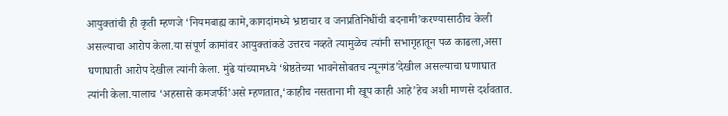आयुक्तांची ही कृती म्हणजे ‘नियमबाह्य कामे,कागदांमध्ये भ्रष्टाचार व जनप्रतिनिधींची बदनामी’करण्यासाठीच केली असल्याचा आरोप केला.या संपूर्ण कामांवर आयुक्तांकडे उत्तरच नव्हते त्यामुळेच त्यांनी सभागृहातून पळ काढला,असा घणाघाती आरोप देखील त्यांनी केला. मुंढे यांच्यामध्ये ‘श्रेष्ठतेच्या भावनेसोबतच न्यूनगंड’देखील असल्याचा घणाघात त्यांनी केला.यालाच ‘अहसासे कमजर्फी’असे म्हणतात,‘काहीच नसताना मी खूप काही आहे’हेच अशी माणसे दर्शवतात.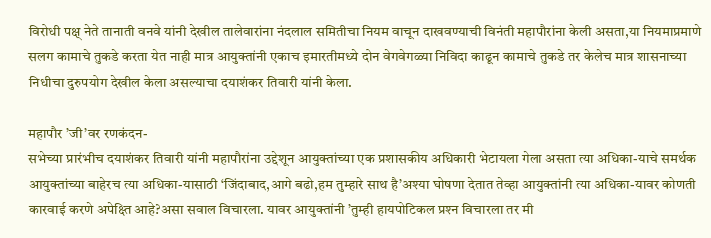विरोधी पक्ष् नेते तानाती वनवे यांनी देखील तालेवारांना नंदलाल समितीचा नियम वाचून दाखवण्याची विनंती महापौरांना केली असता,या नियमाप्रमाणे सलग कामाचे तुकडे करता येत नाही मात्र आयुक्तांनी एकाच इमारतीमध्ये दोन वेगवेगळ्या निविदा काढून कामाचे तुकडे तर केलेच मात्र शासनाच्या निधीचा दुरुपयोग देखील केला असल्याचा दयाशंकर तिवारी यांनी केला.

महापौर ’जी’वर रणकंदन-
सभेच्या प्रारंभीच दयाशंकर तिवारी यांनी महापौरांना उद्देशून आयुक्तांच्या एक प्रशासकीय अधिकारी भेटायला गेला असता त्या अधिका-याचे समर्थक आयुक्तांच्या बाहेरच त्या अधिका-यासाठी ‘जिंदाबाद,आगे बढो,हम तुम्हारे साथ है’अश्‍या घोषणा देतात तेव्हा आयुक्तांनी त्या अधिका-यावर कोणती कारवाई करणे अपेक्ष्ति आहे?असा सवाल विचारला. यावर आयुक्तांनी ’तुम्ही हायपोटिकल प्रश्‍न विचारला तर मी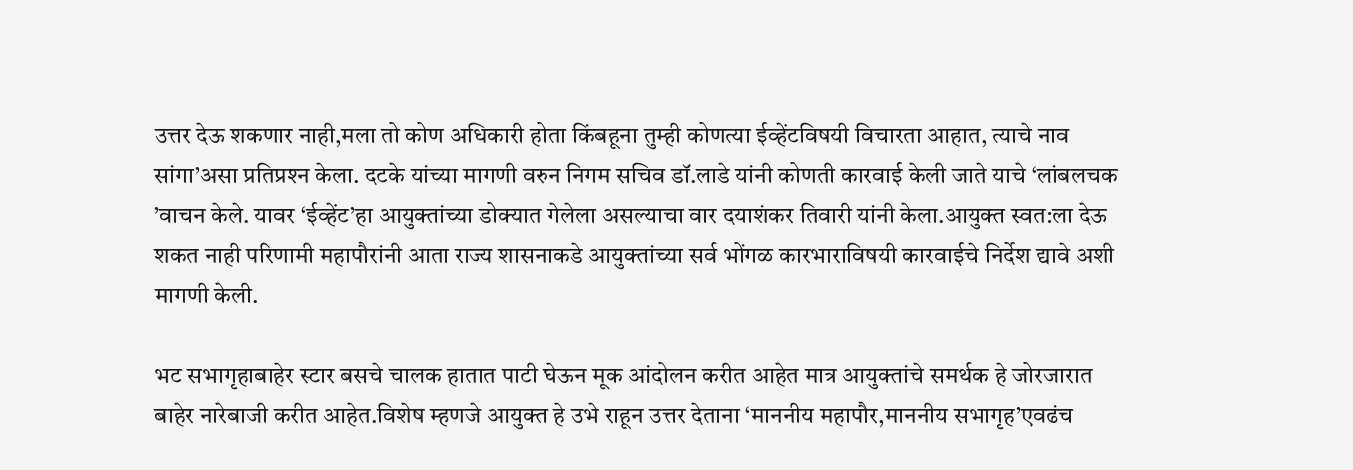उत्तर देऊ शकणार नाही,मला तो कोण अधिकारी होता किंबहूना तुम्ही कोणत्या ईव्हेंटविषयी विचारता आहात, त्याचे नाव सांगा’असा प्रतिप्रश्‍न केला. दटके यांच्या मागणी वरुन निगम सचिव डॉ.लाडे यांनी कोणती कारवाई केली जाते याचे ‘लांबलचक ’वाचन केले. यावर ‘ईव्हेंट’हा आयुक्तांच्या डोक्यात गेलेला असल्याचा वार दयाशंकर तिवारी यांनी केला.आयुक्त स्वत:ला देऊ शकत नाही परिणामी महापौरांनी आता राज्य शासनाकडे आयुक्तांच्या सर्व भोंगळ कारभाराविषयी कारवाईचे निर्देश द्यावे अशी मागणी केली.

भट सभागृहाबाहेर स्टार बसचे चालक हातात पाटी घेऊन मूक आंदोलन करीत आहेत मात्र आयुक्तांचे समर्थक हे जोरजारात बाहेर नारेबाजी करीत आहेत.विशेष म्हणजे आयुक्त हे उभे राहून उत्तर देताना ‘माननीय महापौर,माननीय सभागृह’एवढंच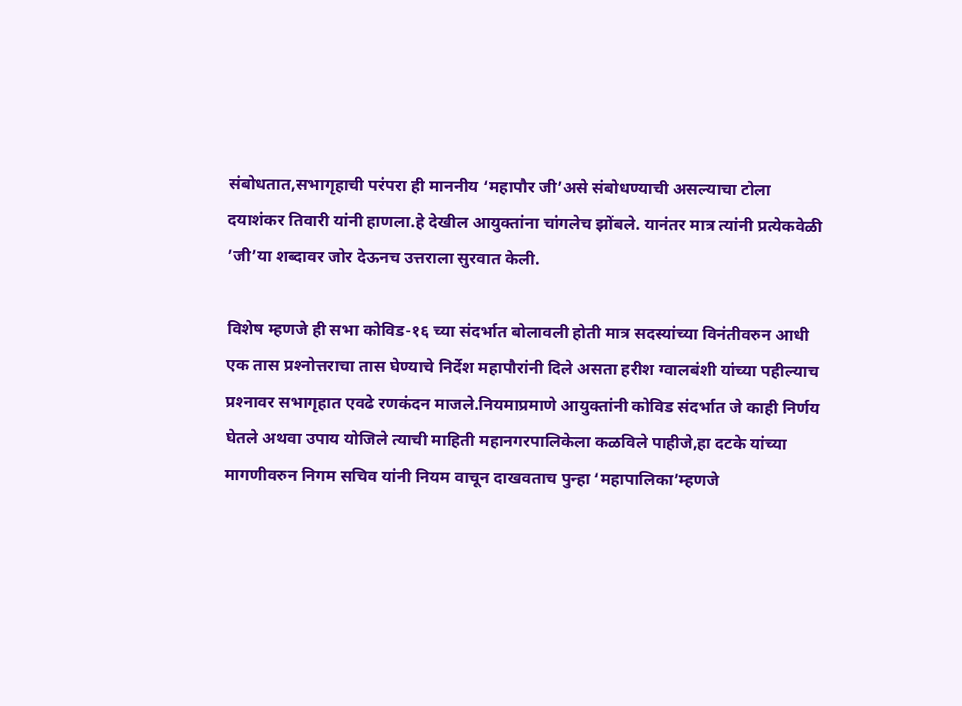संबोधतात,सभागृहाची परंपरा ही माननीय ‘महापौर जी’असे संबोधण्याची असल्याचा टोला दयाशंकर तिवारी यांनी हाणला.हे देखील आयुक्तांना चांगलेच झोंबले. यानंतर मात्र त्यांनी प्रत्येकवेळी ’जी’या शब्दावर जोर देऊनच उत्तराला सुरवात केली.

विशेष म्हणजे ही सभा कोविड-१६ च्या संदर्भात बोलावली होती मात्र सदस्यांच्या विनंतीवरुन आधी एक तास प्रश्‍नोत्तराचा तास घेण्याचे निर्देश महापौरांनी दिले असता हरीश ग्वालबंशी यांच्या पहील्याच प्रश्‍नावर सभागृहात एवढे रणकंदन माजले.नियमाप्रमाणे आयुक्तांनी कोविड संदर्भात जे काही निर्णय घेतले अथवा उपाय योजिले त्याची माहिती महानगरपालिकेला कळविले पाहीजे,हा दटके यांच्या मागणीवरुन निगम सचिव यांनी नियम वाचून दाखवताच पुन्हा ‘महापालिका’म्हणजे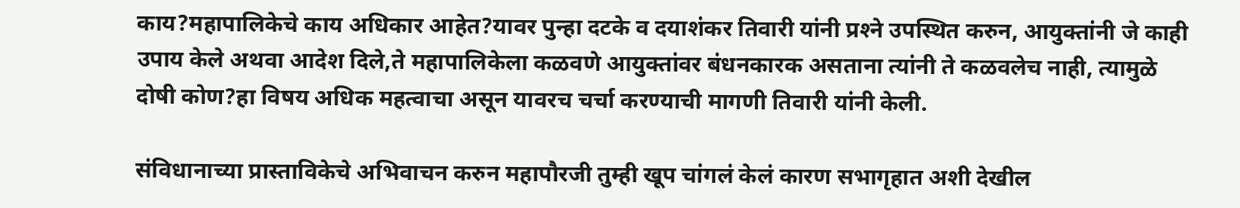काय?महापालिकेचे काय अधिकार आहेत?यावर पुन्हा दटके व दयाशंकर तिवारी यांनी प्रश्‍ने उपस्थित करुन, आयुक्तांनी जे काही उपाय केले अथवा आदेश दिले,ते महापालिकेला कळवणे आयुक्तांवर बंधनकारक असताना त्यांनी ते कळवलेच नाही, त्यामुळे दोषी कोण?हा विषय अधिक महत्वाचा असून यावरच चर्चा करण्याची मागणी तिवारी यांनी केली.

संविधानाच्या प्रास्ताविकेचे अभिवाचन करुन महापौरजी तुम्ही खूप चांगलं केलं कारण सभागृहात अशी देखील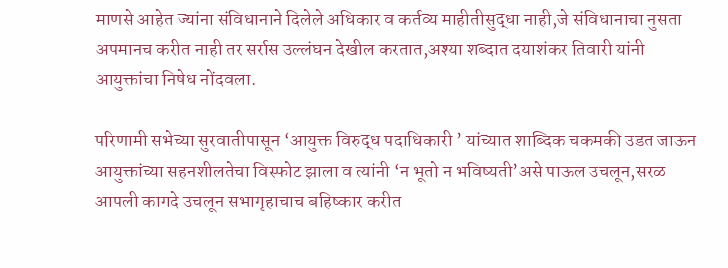माणसे आहेत ज्यांना संविधानाने दिलेले अधिकार व कर्तव्य माहीतीसुद्धा नाही,जे संविधानाचा नुसता अपमानच करीत नाही तर सर्रास उल्लंघन देखील करतात,अश्‍या शब्दात दयाशंकर तिवारी यांनी आयुक्तांचा निषेध नोंदवला.

परिणामी सभेच्या सुरवातीपासून ‘आयुक्त विरुद्ध पदाधिकारी ’ यांच्यात शाब्दिक चकमकी उडत जाऊन आयुक्तांच्या सहनशीलतेचा विस्फोट झाला व त्यांनी ‘न भूतो न भविष्यती’असे पाऊल उचलून,सरळ आपली कागदे उचलून सभागृहाचाच बहिष्कार करीत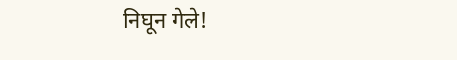निघून गेले!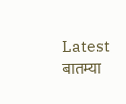Latest बातम्या